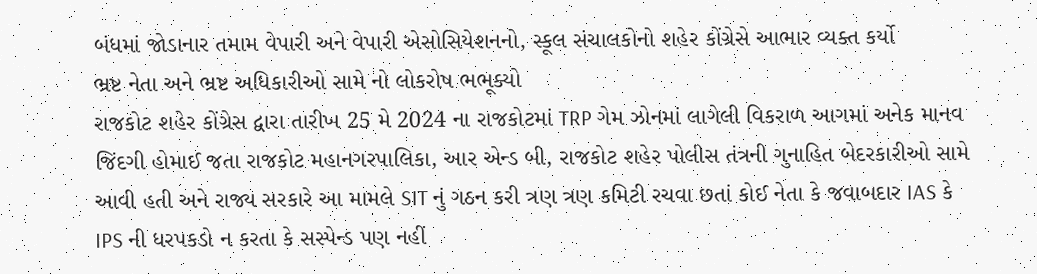બંધમાં જોડાનાર તમામ વેપારી અને વેપારી એસોસિયેશનનો, સ્કૂલ સંચાલકોનો શહેર કોંગ્રેસે આભાર વ્યક્ત કર્યો
ભ્રષ્ટ નેતા અને ભ્રષ્ટ અધિકારીઓ સામે નો લોકરોષ ભભૂક્યો
રાજકોટ શહેર કોંગ્રેસ દ્વારા તારીખ 25 મે 2024 ના રાજકોટમાં TRP ગેમ ઝોનમાં લાગેલી વિકરાળ આગમાં અનેક માનવ જિંદગી હોમાઈ જતા રાજકોટ મહાનગરપાલિકા, આર એન્ડ બી, રાજકોટ શહેર પોલીસ તંત્રની ગુનાહિત બેદરકારીઓ સામે આવી હતી અને રાજ્ય સરકારે આ મામલે SIT નું ગઠન કરી ત્રણ ત્રણ કમિટી રચવા છતાં કોઈ નેતા કે જવાબદાર IAS કે IPS ની ધરપકડો ન કરતા કે સસ્પેન્ડ પણ નહીં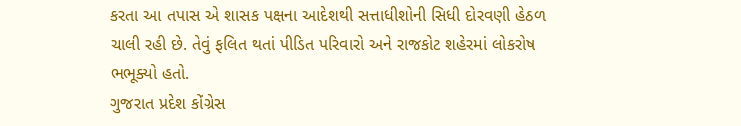કરતા આ તપાસ એ શાસક પક્ષના આદેશથી સત્તાધીશોની સિધી દોરવણી હેઠળ ચાલી રહી છે. તેવું ફલિત થતાં પીડિત પરિવારો અને રાજકોટ શહેરમાં લોકરોષ ભભૂક્યો હતો.
ગુજરાત પ્રદેશ કોંગ્રેસ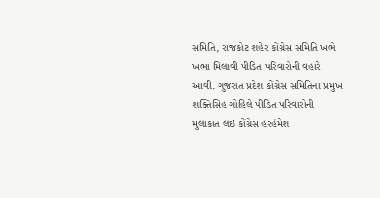સમિતિ, રાજકોટ શહેર કોંગ્રેસ સમિતિ ખભે ખભા મિલાવી પીડિત પરિવારોની વહારે આવી. ગુજરાત પ્રદેશ કોંગ્રેસ સમિતિના પ્રમુખ શક્તિસિહ ગોહિલે પીડિત પરિવારોની મુલાકાત લઇ કોંગ્રેસ હરહંમેશ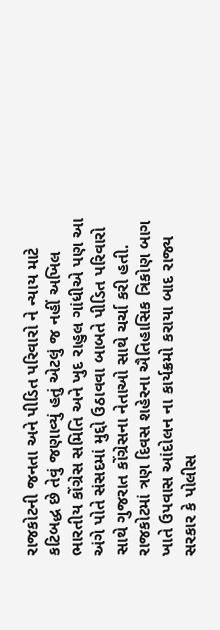રાજકોટની જનતા અને પીડિત પરિવારો ને ન્યાય માટે કટિબદ્ધ છે તેવું જણાવ્યું હતું એટલું જ નહીં અખિલ ભારતીય કોંગ્રેસ સમિતિ અને ખુદ રાહુલ ગાંધીએ પણ આ અંગે પોતે સંસદમાં મુદ્દો ઉઠાવવા બાબતે પીડિત પરિવારો સાથે ગુજરાત કોંગ્રેસના નેતાઓ સાથે ચર્ચા કરી હતી. રાજકોટમાં ત્રણ દિવસ શહેરના ઐતિહાસિક ત્રિકોણ બાગ ખાતે ઉપવાસ આંદોલન ના કાર્યક્રમો કરાયા બાદ રાજ્ય સરકાર કે પોલીસ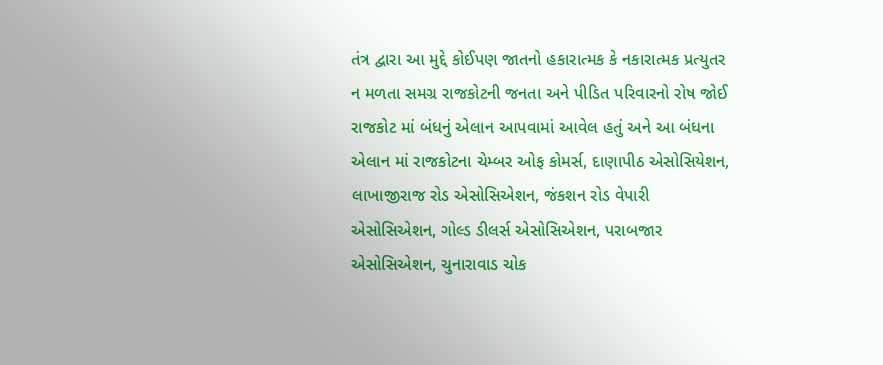તંત્ર દ્વારા આ મુદ્દે કોઈપણ જાતનો હકારાત્મક કે નકારાત્મક પ્રત્યુતર ન મળતા સમગ્ર રાજકોટની જનતા અને પીડિત પરિવારનો રોષ જોઈ રાજકોટ માં બંધનું એલાન આપવામાં આવેલ હતું અને આ બંધના એલાન માં રાજકોટના ચેમ્બર ઓફ કોમર્સ, દાણાપીઠ એસોસિયેશન, લાખાજીરાજ રોડ એસોસિએશન, જંકશન રોડ વેપારી એસોસિએશન, ગોલ્ડ ડીલર્સ એસોસિએશન, પરાબજાર એસોસિએશન, ચુનારાવાડ ચોક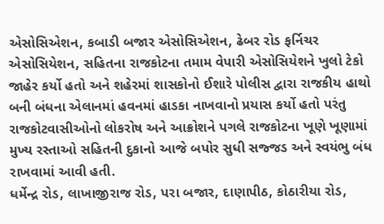એસોસિએશન, કબાડી બજાર એસોસિએશન, ઢેબર રોડ ફર્નિચર એસોસિયેશન, સહિતના રાજકોટના તમામ વેપારી એસોસિયેશને ખુલો ટેકો જાહેર કર્યો હતો અને શહેરમાં શાસકોનો ઈશારે પોલીસ દ્વારા રાજકીય હાથો બની બંધના એલાનમાં હવનમાં હાડકા નાખવાનો પ્રયાસ કર્યો હતો પરંતુ રાજકોટવાસીઓનો લોકરોષ અને આક્રોશને પગલે રાજકોટના ખૂણે ખૂણામાં મુખ્ય રસ્તાઓ સહિતની દુકાનો આજે બપોર સુધી સજ્જડ અને સ્વયંભુ બંધ રાખવામાં આવી હતી.
ધર્મેન્દ્ર રોડ, લાખાજીરાજ રોડ, પરા બજાર, દાણાપીઠ, કોઠારીયા રોડ,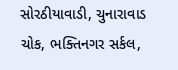સોરઠીયાવાડી, ચુનારાવાડ ચોક, ભક્તિનગર સર્કલ,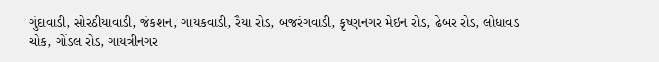ગુંદાવાડી, સોરઠીયાવાડી, જંકશન, ગાયકવાડી, રૈયા રોડ, બજરંગવાડી, કૃષ્ણનગર મેઇન રોડ, ઢેબર રોડ, લોધાવડ ચોક, ગોંડલ રોડ, ગાયત્રીનગર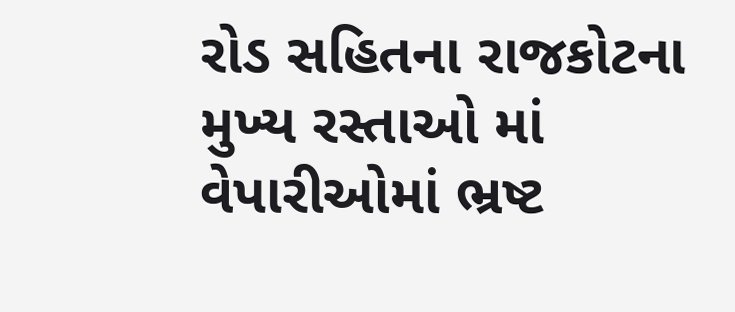રોડ સહિતના રાજકોટના મુખ્ય રસ્તાઓ માં વેપારીઓમાં ભ્રષ્ટ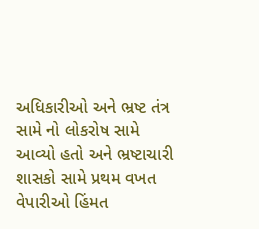અધિકારીઓ અને ભ્રષ્ટ તંત્ર સામે નો લોકરોષ સામે આવ્યો હતો અને ભ્રષ્ટાચારી શાસકો સામે પ્રથમ વખત વેપારીઓ હિંમત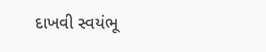દાખવી સ્વયંભૂ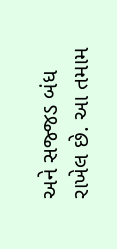અને સજ્જડ બંધ રાખેલ છે. આ તમામ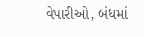વેપારીઓ, બંધમાં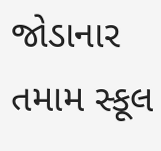જોડાનાર તમામ સ્કૂલ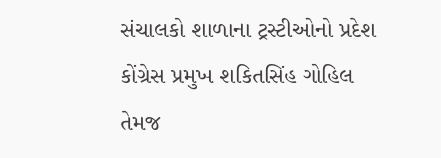સંચાલકો શાળાના ટ્રસ્ટીઓનો પ્રદેશ કોંગ્રેસ પ્રમુખ શકિતસિંહ ગોહિલ તેમજ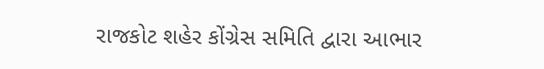રાજકોટ શહેર કોંગ્રેસ સમિતિ દ્વારા આભાર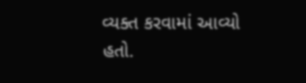વ્યક્ત કરવામાં આવ્યો હતો.